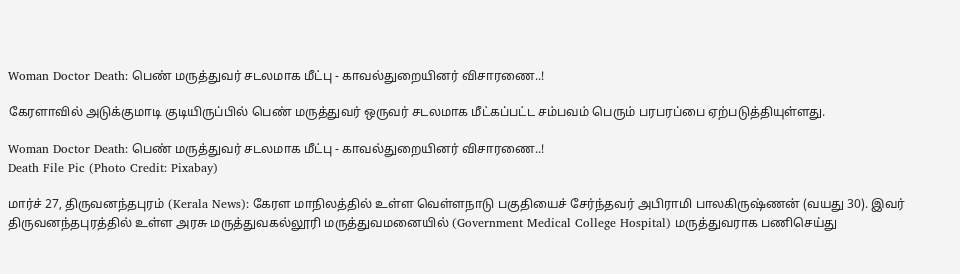Woman Doctor Death: பெண் மருத்துவர் சடலமாக மீட்பு - காவல்துறையினர் விசாரணை..!

கேரளாவில் அடுக்குமாடி குடியிருப்பில் பெண் மருத்துவர் ஒருவர் சடலமாக மீட்கப்பட்ட சம்பவம் பெரும் பரபரப்பை ஏற்படுத்தியுள்ளது.

Woman Doctor Death: பெண் மருத்துவர் சடலமாக மீட்பு - காவல்துறையினர் விசாரணை..!
Death File Pic (Photo Credit: Pixabay)

மார்ச் 27, திருவனந்தபுரம் (Kerala News): கேரள மாநிலத்தில் உள்ள வெள்ளநாடு பகுதியைச் சேர்ந்தவர் அபிராமி பாலகிருஷ்ணன் (வயது 30). இவர் திருவனந்தபுரத்தில் உள்ள அரசு மருத்துவகல்லூரி மருத்துவமனையில் (Government Medical College Hospital) மருத்துவராக பணிசெய்து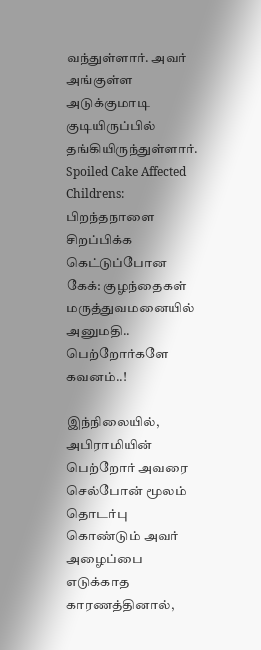வந்துள்ளார். அவர் அங்குள்ள அடுக்குமாடி குடியிருப்பில் தங்கியிருந்துள்ளார். Spoiled Cake Affected Childrens: பிறந்தநாளை சிறப்பிக்க கெட்டுப்போன கேக்: குழந்தைகள் மருத்துவமனையில் அனுமதி.. பெற்றோர்களே கவனம்..!

இந்நிலையில், அபிராமியின் பெற்றோர் அவரை செல்போன் மூலம் தொடர்பு கொண்டும் அவர் அழைப்பை எடுக்காத காரணத்தினால்,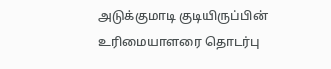அடுக்குமாடி குடியிருப்பின் உரிமையாளரை தொடர்பு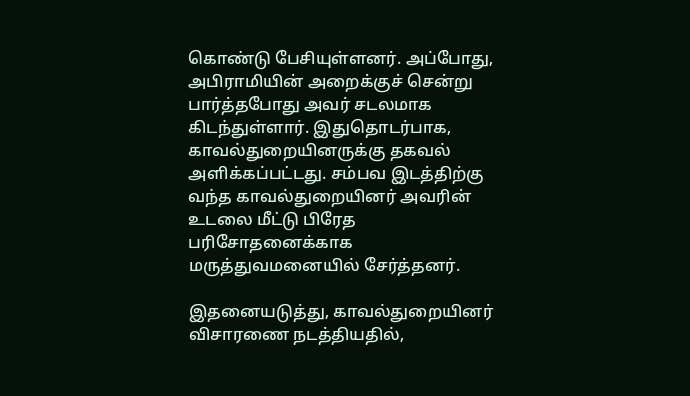கொண்டு பேசியுள்ளனர். அப்போது, அபிராமியின் அறைக்குச் சென்று பார்த்தபோது அவர் சடலமாக கிடந்துள்ளார். இதுதொடர்பாக, காவல்துறையினருக்கு தகவல் அளிக்கப்பட்டது. சம்பவ இடத்திற்கு வந்த காவல்துறையினர் அவரின் உடலை மீட்டு பிரேத பரிசோதனைக்காக மருத்துவமனையில் சேர்த்தனர்.

இதனையடுத்து, காவல்துறையினர் விசாரணை நடத்தியதில்,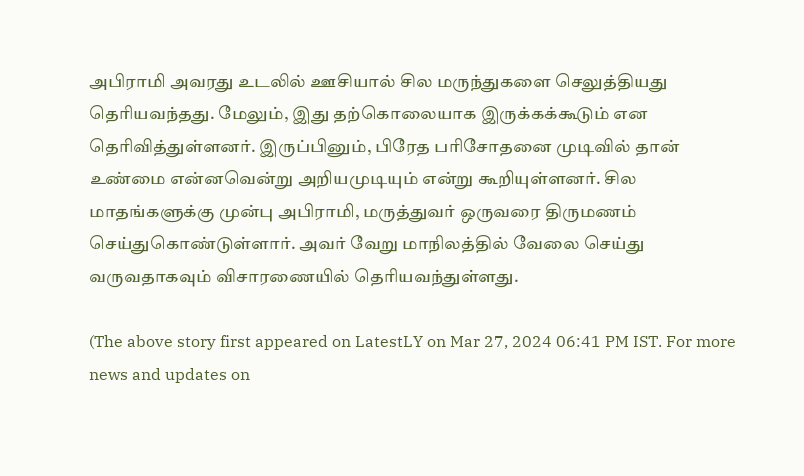அபிராமி அவரது உடலில் ஊசியால் சில மருந்துகளை செலுத்தியது தெரியவந்தது. மேலும், இது தற்கொலையாக இருக்கக்கூடும் என தெரிவித்துள்ளனர். இருப்பினும், பிரேத பரிசோதனை முடிவில் தான் உண்மை என்னவென்று அறியமுடியும் என்று கூறியுள்ளனர். சில மாதங்களுக்கு முன்பு அபிராமி, மருத்துவர் ஒருவரை திருமணம் செய்துகொண்டுள்ளார். அவர் வேறு மாநிலத்தில் வேலை செய்து வருவதாகவும் விசாரணையில் தெரியவந்துள்ளது.

(The above story first appeared on LatestLY on Mar 27, 2024 06:41 PM IST. For more news and updates on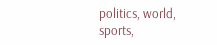politics, world, sports,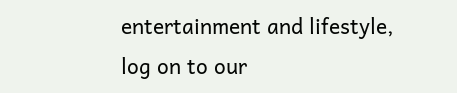entertainment and lifestyle, log on to our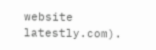website latestly.com).